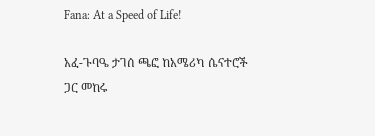Fana: At a Speed of Life!

አፈ-ጉባዔ ታገሰ ጫፎ ከአሜሪካ ሴናተሮች ጋር መከሩ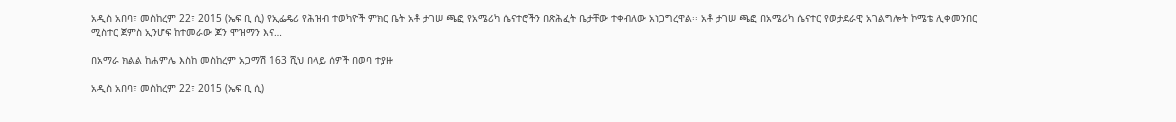አዲስ አበባ፣ መስከረም 22፣ 2015 (ኤፍ ቢ ሲ) የኢፌዴሪ የሕዝብ ተወካዮች ምክር ቤት አቶ ታገሠ ጫፎ የአሜሪካ ሴናተሮችን በጽሕፈት ቤታቸው ተቀብለው አነጋግረዋል፡፡ አቶ ታገሠ ጫፎ በአሜሪካ ሴናተር የወታደራዊ አገልግሎት ኮሜቴ ሊቀመንበር ሚስተር ጀምስ ኢንሆፍ ከተመራው ጆን ሞዝማን እና…

በአማራ ክልል ከሐምሌ እስከ መስከረም አጋማሽ 163 ሺህ በላይ ሰዎች በወባ ተያዙ

አዲስ አበባ፣ መስከረም 22፣ 2015 (ኤፍ ቢ ሲ)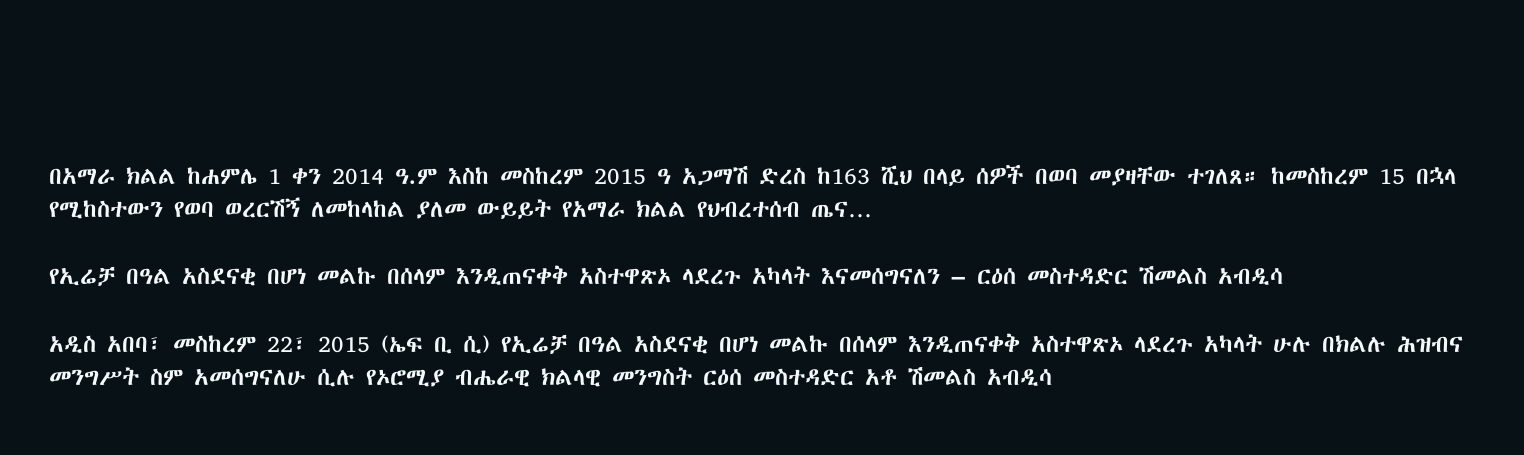በአማራ ክልል ከሐምሌ 1 ቀን 2014 ዓ.ም እስከ መስከረም 2015 ዓ አጋማሽ ድረስ ከ163 ሺህ በላይ ሰዎች በወባ መያዛቸው ተገለጸ። ከመስከረም 15 በኋላ የሚከስተውን የወባ ወረርሽኝ ለመከላከል ያለመ ውይይት የአማራ ክልል የህብረተሰብ ጤና…

የኢሬቻ በዓል አስደናቂ በሆነ መልኩ በሰላም እንዲጠናቀቅ አስተዋጽኦ ላደረጉ አካላት እናመሰግናለን – ርዕሰ መስተዳድር ሽመልስ አብዲሳ

አዲስ አበባ፣ መስከረም 22፣ 2015 (ኤፍ ቢ ሲ) የኢሬቻ በዓል አስደናቂ በሆነ መልኩ በሰላም እንዲጠናቀቅ አስተዋጽኦ ላደረጉ አካላት ሁሉ በክልሉ ሕዝብና መንግሥት ስም አመሰግናለሁ ሲሉ የኦሮሚያ ብሔራዊ ክልላዊ መንግስት ርዕሰ መስተዳድር አቶ ሽመልስ አብዲሳ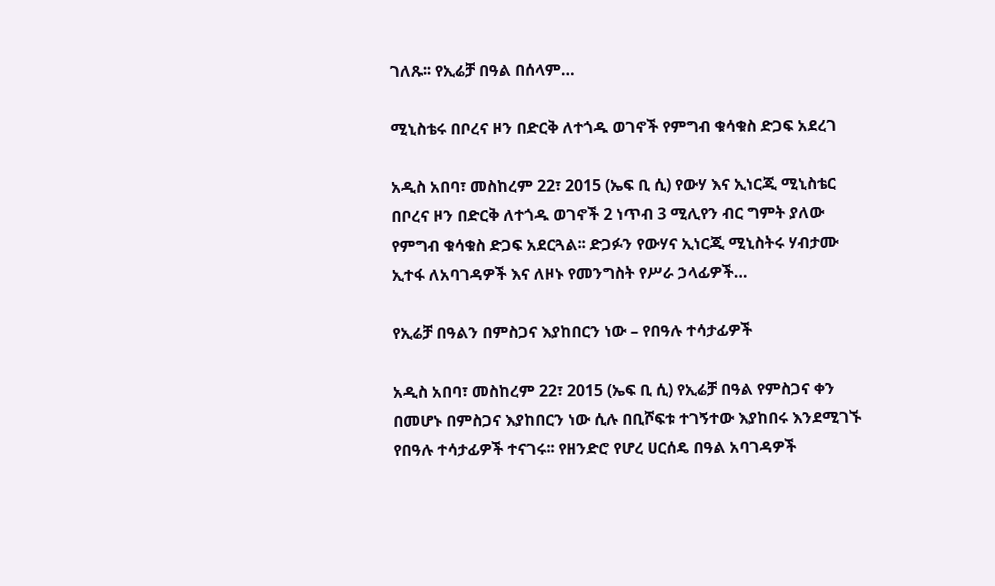ገለጹ፡፡ የኢሬቻ በዓል በሰላም…

ሚኒስቴሩ በቦረና ዞን በድርቅ ለተጎዱ ወገኖች የምግብ ቁሳቁስ ድጋፍ አደረገ

አዲስ አበባ፣ መስከረም 22፣ 2015 (ኤፍ ቢ ሲ) የውሃ እና ኢነርጂ ሚኒስቴር በቦረና ዞን በድርቅ ለተጎዱ ወገኖች 2 ነጥብ 3 ሚሊየን ብር ግምት ያለው የምግብ ቁሳቁስ ድጋፍ አደርጓል፡፡ ድጋፉን የውሃና ኢነርጂ ሚኒስትሩ ሃብታሙ ኢተፋ ለአባገዳዎች እና ለዞኑ የመንግስት የሥራ ኃላፊዎች…

የኢሬቻ በዓልን በምስጋና እያከበርን ነው – የበዓሉ ተሳታፊዎች

አዲስ አበባ፣ መስከረም 22፣ 2015 (ኤፍ ቢ ሲ) የኢሬቻ በዓል የምስጋና ቀን በመሆኑ በምስጋና እያከበርን ነው ሲሉ በቢሾፍቱ ተገኝተው እያከበሩ እንደሚገኙ የበዓሉ ተሳታፊዎች ተናገሩ፡፡ የዘንድሮ የሆረ ሀርሰዴ በዓል አባገዳዎች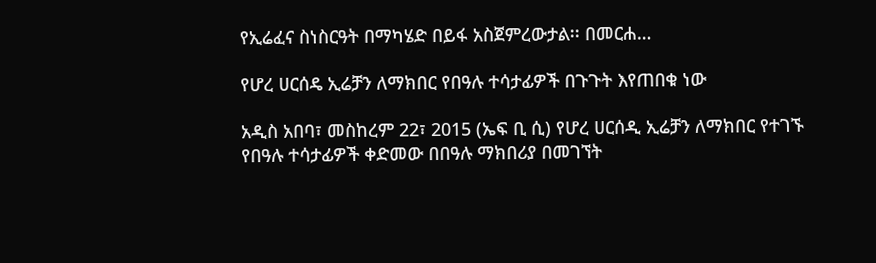የኢሬፈና ስነስርዓት በማካሄድ በይፋ አስጀምረውታል፡፡ በመርሐ…

የሆረ ሀርሰዴ ኢሬቻን ለማክበር የበዓሉ ተሳታፊዎች በጉጉት እየጠበቁ ነው

አዲስ አበባ፣ መስከረም 22፣ 2015 (ኤፍ ቢ ሲ) የሆረ ሀርሰዲ ኢሬቻን ለማክበር የተገኙ የበዓሉ ተሳታፊዎች ቀድመው በበዓሉ ማክበሪያ በመገኘት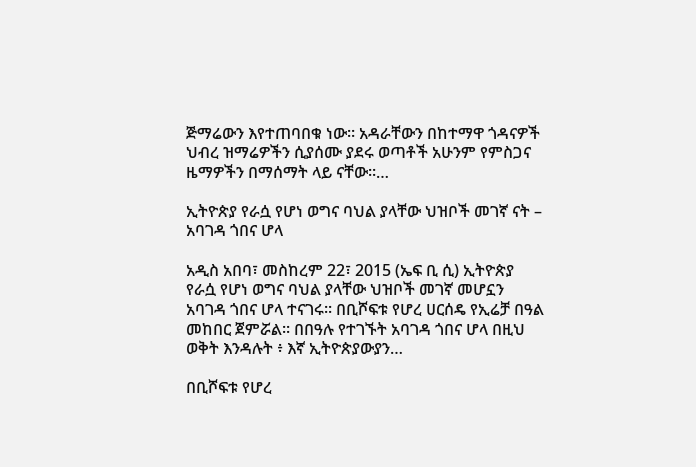ጅማሬውን እየተጠባበቁ ነው። አዳራቸውን በከተማዋ ጎዳናዎች ህብረ ዝማሬዎችን ሲያሰሙ ያደሩ ወጣቶች አሁንም የምስጋና ዜማዎችን በማሰማት ላይ ናቸው።…

ኢትዮጵያ የራሷ የሆነ ወግና ባህል ያላቸው ህዝቦች መገኛ ናት – አባገዳ ጎበና ሆላ

አዲስ አበባ፣ መስከረም 22፣ 2015 (ኤፍ ቢ ሲ) ኢትዮጵያ የራሷ የሆነ ወግና ባህል ያላቸው ህዝቦች መገኛ መሆኗን አባገዳ ጎበና ሆላ ተናገሩ፡፡ በቢሾፍቱ የሆረ ሀርሰዴ የኢሬቻ በዓል መከበር ጀምሯል፡፡ በበዓሉ የተገኙት አባገዳ ጎበና ሆላ በዚህ ወቅት እንዳሉት ፥ እኛ ኢትዮጵያውያን…

በቢሾፍቱ የሆረ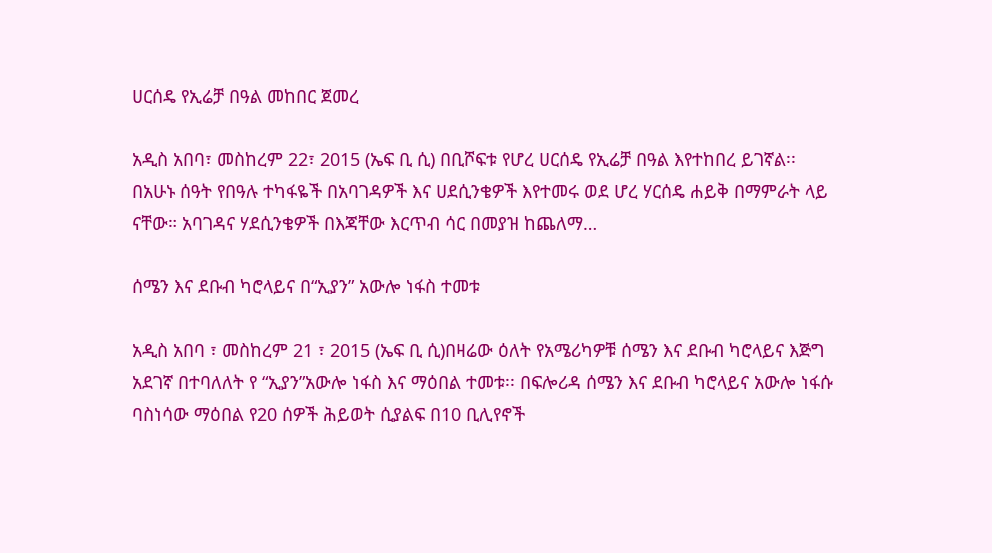ሀርሰዴ የኢሬቻ በዓል መከበር ጀመረ

አዲስ አበባ፣ መስከረም 22፣ 2015 (ኤፍ ቢ ሲ) በቢሾፍቱ የሆረ ሀርሰዴ የኢሬቻ በዓል እየተከበረ ይገኛል፡፡ በአሁኑ ሰዓት የበዓሉ ተካፋዬች በአባገዳዎች እና ሀደሲንቄዎች እየተመሩ ወደ ሆረ ሃርሰዴ ሐይቅ በማምራት ላይ ናቸው። አባገዳና ሃደሲንቄዎች በእጃቸው እርጥብ ሳር በመያዝ ከጨለማ…

ሰሜን እና ደቡብ ካሮላይና በ“ኢያን” አውሎ ነፋስ ተመቱ

አዲስ አበባ ፣ መስከረም 21 ፣ 2015 (ኤፍ ቢ ሲ)በዛሬው ዕለት የአሜሪካዎቹ ሰሜን እና ደቡብ ካሮላይና እጅግ አደገኛ በተባለለት የ “ኢያን”አውሎ ነፋስ እና ማዕበል ተመቱ፡፡ በፍሎሪዳ ሰሜን እና ደቡብ ካሮላይና አውሎ ነፋሱ ባስነሳው ማዕበል የ20 ሰዎች ሕይወት ሲያልፍ በ10 ቢሊየኖች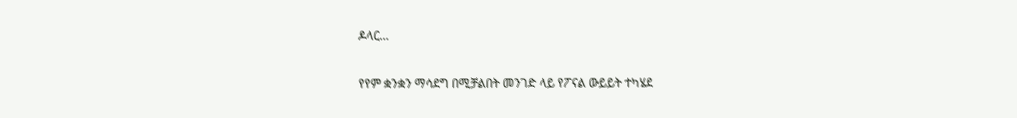ዶላር…

የየም ቋንቋን ማሳደግ በሚቻልበት መንገድ ላይ የፖናል ውይይት ተካሄደ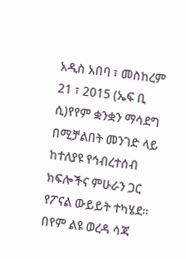አዲስ አበባ ፣ መስከረም 21 ፣ 2015 (ኤፍ ቢ ሲ)የየም ቋንቋን ማሳደግ በሚቻልበት መንገድ ላይ ከተለያዩ የኅብረተሰብ ክፍሎችና ምሁራን ጋር የፖናል ውይይት ተካሄደ። በየም ልዩ ወረዳ ሳጃ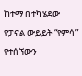ከተማ በተካሄደው የፓናል ውይይት “የምሳ” የተሰኘውን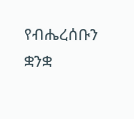የብሔረሰቡን ቋንቋ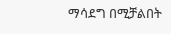ማሳደግ በሚቻልበት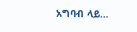አግባብ ላይ…